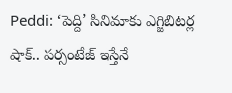Peddi: ‘పెద్ది’ సినిమాకు ఎగ్జిబిటర్ల షాక్.. పర్సంటేజ్ ఇస్తేనే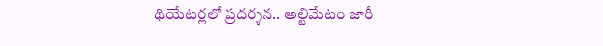థియేటర్లలో ప్రదర్శన.. అల్టిమేటం జారీ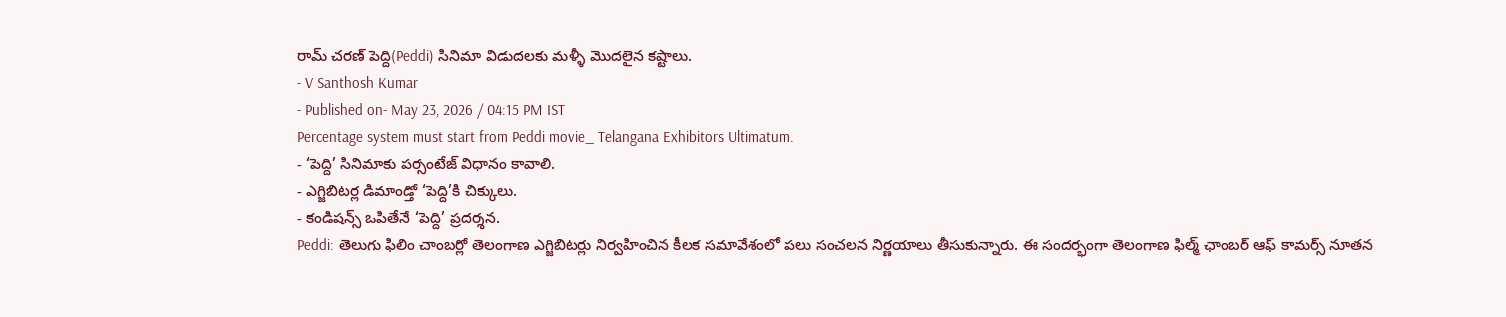రామ్ చరణ్ పెద్ది(Peddi) సినిమా విడుదలకు మళ్ళీ మొదలైన కష్టాలు.
- V Santhosh Kumar
- Published on- May 23, 2026 / 04:15 PM IST
Percentage system must start from Peddi movie_ Telangana Exhibitors Ultimatum.
- ‘పెద్ది’ సినిమాకు పర్సంటేజ్ విధానం కావాలి.
- ఎగ్జిబిటర్ల డిమాండ్తో ‘పెద్ది’కి చిక్కులు.
- కండిషన్స్ ఒపితేనే ‘పెద్ది’ ప్రదర్శన.
Peddi: తెలుగు ఫిలిం చాంబర్లో తెలంగాణ ఎగ్జిబిటర్లు నిర్వహించిన కీలక సమావేశంలో పలు సంచలన నిర్ణయాలు తీసుకున్నారు. ఈ సందర్భంగా తెలంగాణ ఫిల్మ్ ఛాంబర్ ఆఫ్ కామర్స్ నూతన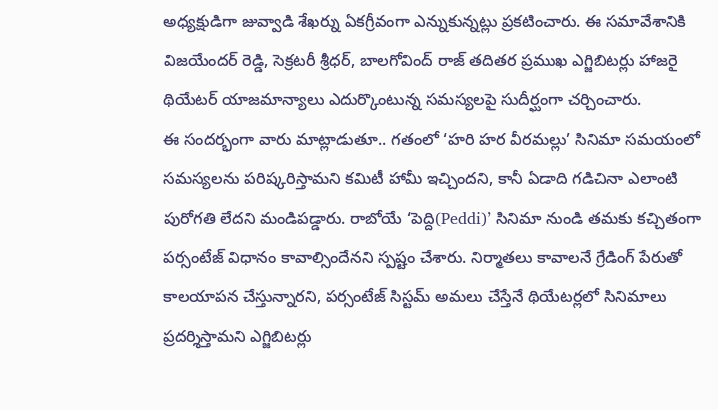అధ్యక్షుడిగా జువ్వాడి శేఖర్ను ఏకగ్రీవంగా ఎన్నుకున్నట్లు ప్రకటించారు. ఈ సమావేశానికి విజయేందర్ రెడ్డి, సెక్రటరీ శ్రీధర్, బాలగోవింద్ రాజ్ తదితర ప్రముఖ ఎగ్జిబిటర్లు హాజరై థియేటర్ యాజమాన్యాలు ఎదుర్కొంటున్న సమస్యలపై సుదీర్ఘంగా చర్చించారు.
ఈ సందర్భంగా వారు మాట్లాడుతూ.. గతంలో ‘హరి హర వీరమల్లు’ సినిమా సమయంలో సమస్యలను పరిష్కరిస్తామని కమిటీ హామీ ఇచ్చిందని, కానీ ఏడాది గడిచినా ఎలాంటి పురోగతి లేదని మండిపడ్డారు. రాబోయే ‘పెద్ది(Peddi)’ సినిమా నుండి తమకు కచ్చితంగా పర్సంటేజ్ విధానం కావాల్సిందేనని స్పష్టం చేశారు. నిర్మాతలు కావాలనే గ్రేడింగ్ పేరుతో కాలయాపన చేస్తున్నారని, పర్సంటేజ్ సిస్టమ్ అమలు చేస్తేనే థియేటర్లలో సినిమాలు ప్రదర్శిస్తామని ఎగ్జిబిటర్లు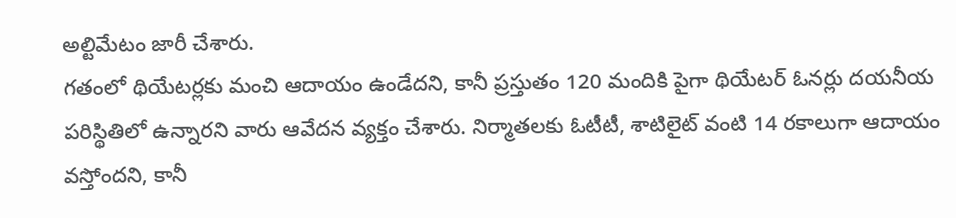అల్టిమేటం జారీ చేశారు.
గతంలో థియేటర్లకు మంచి ఆదాయం ఉండేదని, కానీ ప్రస్తుతం 120 మందికి పైగా థియేటర్ ఓనర్లు దయనీయ పరిస్థితిలో ఉన్నారని వారు ఆవేదన వ్యక్తం చేశారు. నిర్మాతలకు ఓటీటీ, శాటిలైట్ వంటి 14 రకాలుగా ఆదాయం వస్తోందని, కానీ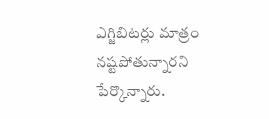ఎగ్జిబిటర్లు మాత్రం నష్టపోతున్నారని పేర్కొన్నారు.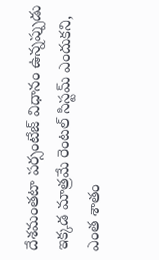దేశమంతటా పర్సంటేజ్ విధానం ఉన్నప్పుడు ఇక్కడ మాత్రమే రెంటల్ సిస్టమ్ ఎందుకని, ఎంత శాతం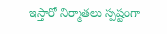ఇస్తారో నిర్మాతలు స్పష్టంగా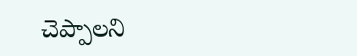చెప్పాలని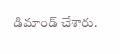డిమాండ్ చేశారు.